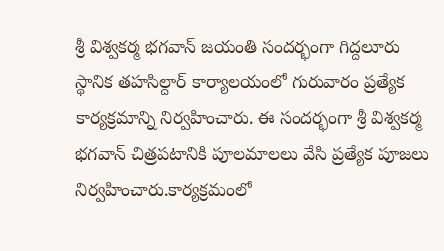శ్రీ విశ్వకర్మ భగవాన్ జయంతి సందర్భంగా గిద్దలూరు స్థానిక తహసిల్దార్ కార్యాలయంలో గురువారం ప్రత్యేక కార్యక్రమాన్ని నిర్వహించారు. ఈ సందర్భంగా శ్రీ విశ్వకర్మ భగవాన్ చిత్రపటానికి పూలమాలలు వేసి ప్రత్యేక పూజలు నిర్వహించారు.కార్యక్రమంలో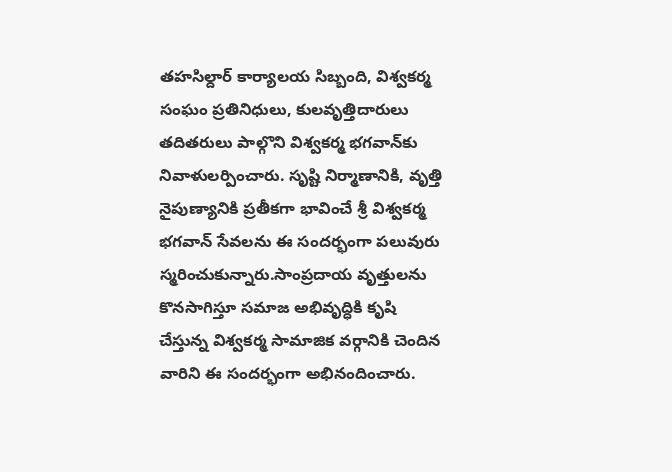తహసిల్దార్ కార్యాలయ సిబ్బంది, విశ్వకర్మ సంఘం ప్రతినిధులు, కులవృత్తిదారులు తదితరులు పాల్గొని విశ్వకర్మ భగవాన్‌కు నివాళులర్పించారు. సృష్టి నిర్మాణానికి, వృత్తి నైపుణ్యానికి ప్రతీకగా భావించే శ్రీ విశ్వకర్మ భగవాన్ సేవలను ఈ సందర్భంగా పలువురు స్మరించుకున్నారు.సాంప్రదాయ వృత్తులను కొనసాగిస్తూ సమాజ అభివృద్ధికి కృషి చేస్తున్న విశ్వకర్మ సామాజిక వర్గానికి చెందిన వారిని ఈ సందర్భంగా అభినందించారు.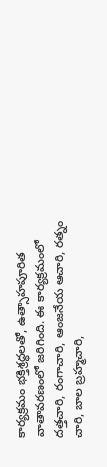కార్యక్రమం భక్తిశ్రద్ధలతో, ఉత్సాహపూరిత వాతావరణంలో జరిగింది. ఈ కార్యక్రమంలో దత్తచారి, రంగాచారి, ఆంజనేయ ఆచారి, రత్నం చారి, బాల బ్రహ్మచారి,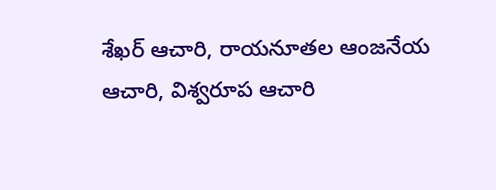శేఖర్ ఆచారి, రాయనూతల ఆంజనేయ ఆచారి, విశ్వరూప ఆచారి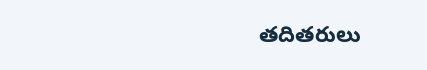తదితరులు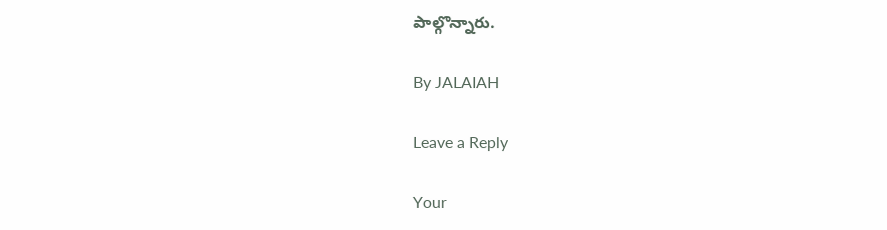పాల్గొన్నారు.

By JALAIAH

Leave a Reply

Your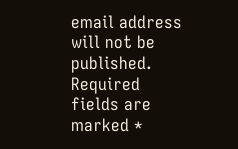email address will not be published. Required fields are marked *